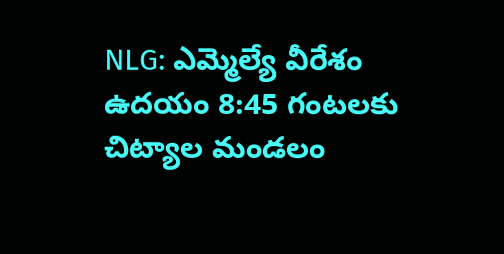NLG: ఎమ్మెల్యే వీరేశం ఉదయం 8:45 గంటలకు చిట్యాల మండలం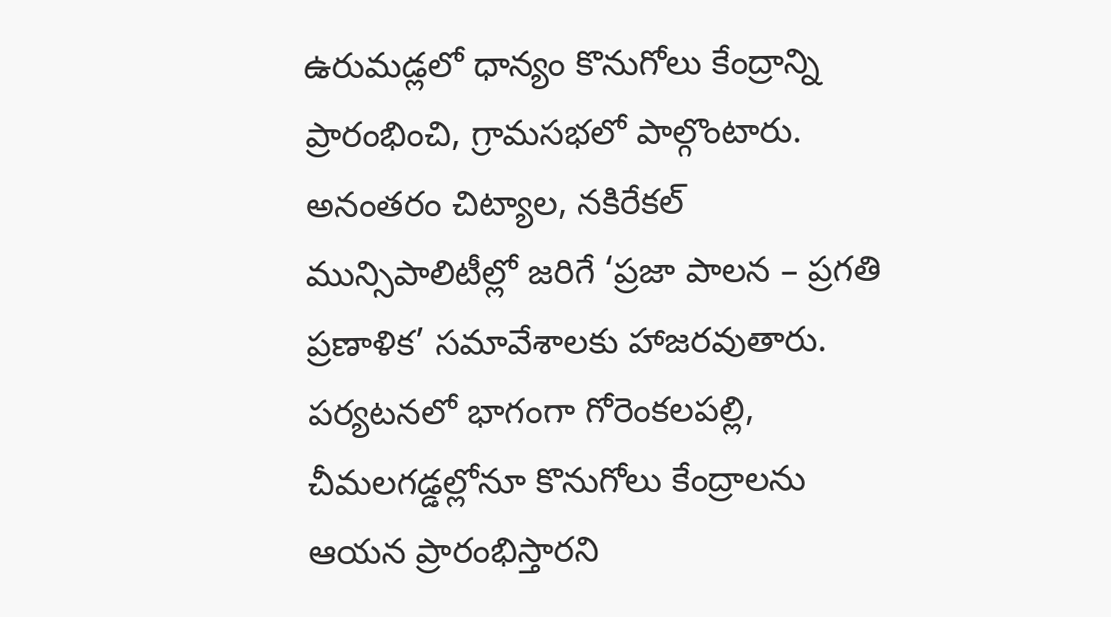ఉరుమడ్లలో ధాన్యం కొనుగోలు కేంద్రాన్ని ప్రారంభించి, గ్రామసభలో పాల్గొంటారు. అనంతరం చిట్యాల, నకిరేకల్ మున్సిపాలిటీల్లో జరిగే ‘ప్రజా పాలన – ప్రగతి ప్రణాళిక’ సమావేశాలకు హాజరవుతారు. పర్యటనలో భాగంగా గోరెంకలపల్లి, చీమలగడ్డల్లోనూ కొనుగోలు కేంద్రాలను ఆయన ప్రారంభిస్తారని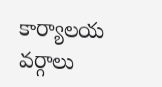కార్యాలయ వర్గాలు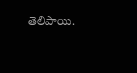తెలిపాయి.